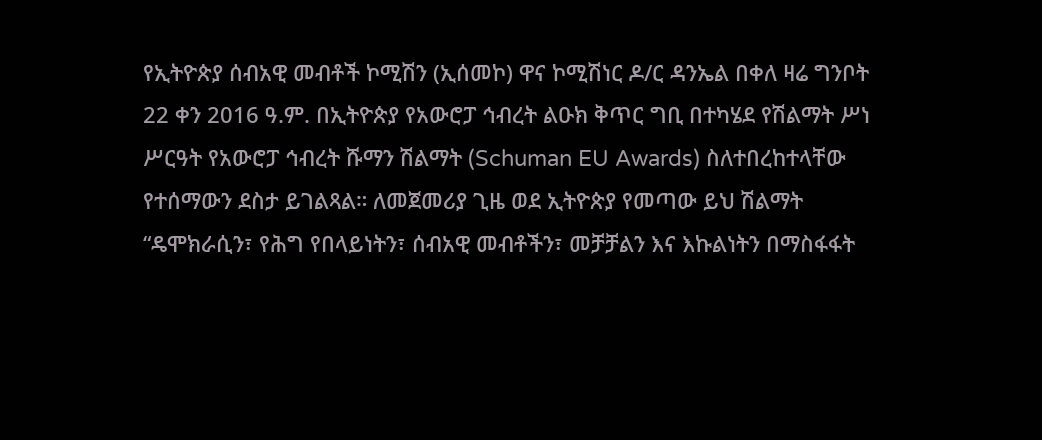የኢትዮጵያ ሰብአዊ መብቶች ኮሚሽን (ኢሰመኮ) ዋና ኮሚሽነር ዶ/ር ዳንኤል በቀለ ዛሬ ግንቦት 22 ቀን 2016 ዓ.ም. በኢትዮጵያ የአውሮፓ ኅብረት ልዑክ ቅጥር ግቢ በተካሄደ የሽልማት ሥነ ሥርዓት የአውሮፓ ኅብረት ሹማን ሽልማት (Schuman EU Awards) ስለተበረከተላቸው የተሰማውን ደስታ ይገልጻል። ለመጀመሪያ ጊዜ ወደ ኢትዮጵያ የመጣው ይህ ሽልማት “ዴሞክራሲን፣ የሕግ የበላይነትን፣ ሰብአዊ መብቶችን፣ መቻቻልን እና እኩልነትን በማስፋፋት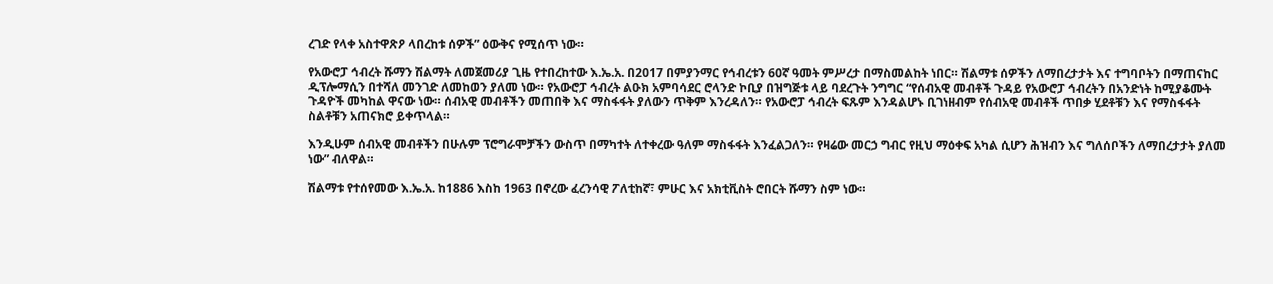ረገድ የላቀ አስተዋጽዖ ላበረከቱ ሰዎች” ዕውቅና የሚሰጥ ነው።

የአውሮፓ ኅብረት ሹማን ሽልማት ለመጀመሪያ ጊዜ የተበረከተው እ.ኤ.አ. በ2017 በምያንማር የኅብረቱን 60ኛ ዓመት ምሥረታ በማስመልከት ነበር። ሽልማቱ ሰዎችን ለማበረታታት እና ተግባቦትን በማጠናከር ዲፕሎማሲን በተሻለ መንገድ ለመከወን ያለመ ነው። የአውሮፓ ኅብረት ልዑክ አምባሳደር ሮላንድ ኮቢያ በዝግጅቱ ላይ ባደረጉት ንግግር “የሰብአዊ መብቶች ጉዳይ የአውሮፓ ኅብረትን በአንድነት ከሚያቆሙት ጉዳዮች መካከል ዋናው ነው። ሰብአዊ መብቶችን መጠበቅ እና ማስፋፋት ያለውን ጥቅም እንረዳለን። የአውሮፓ ኅብረት ፍጹም እንዳልሆኑ ቢገነዘብም የሰብአዊ መብቶች ጥበቃ ሂደቶቹን እና የማስፋፋት ስልቶቹን አጠናክሮ ይቀጥላል።

እንዲሁም ሰብአዊ መብቶችን በሁሉም ፕሮግራሞቻችን ውስጥ በማካተት ለተቀረው ዓለም ማስፋፋት እንፈልጋለን። የዛሬው መርኃ ግብር የዚህ ማዕቀፍ አካል ሲሆን ሕዝብን እና ግለሰቦችን ለማበረታታት ያለመ ነው” ብለዋል።

ሽልማቱ የተሰየመው እ.ኤ.አ. ከ1886 እስከ 1963 በኖረው ፈረንሳዊ ፖለቲከኛ፣ ምሁር እና አክቲቪስት ሮበርት ሹማን ስም ነው።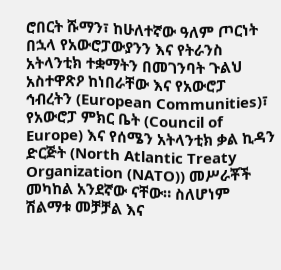ሮበርት ሹማን፣ ከሁለተኛው ዓለም ጦርነት በኋላ የአውሮፓውያንን እና የትራንስ አትላንቲክ ተቋማትን በመገንባት ጉልህ አስተዋጽዖ ከነበራቸው እና የአውሮፓ ኅብረትን (European Communities)፣ የአውሮፓ ምክር ቤት (Council of Europe) እና የሰሜን አትላንቲክ ቃል ኪዳን ድርጅት (North Atlantic Treaty Organization (NATO)) መሥራቾች መካከል አንደኛው ናቸው። ስለሆነም ሽልማቱ መቻቻል እና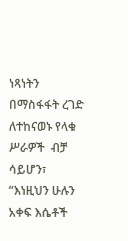ነጻነትን በማስፋፋት ረገድ ለተከናወኑ የላቁ ሥራዎች  ብቻ ሳይሆን፣ “እነዚህን ሁሉን አቀፍ እሴቶች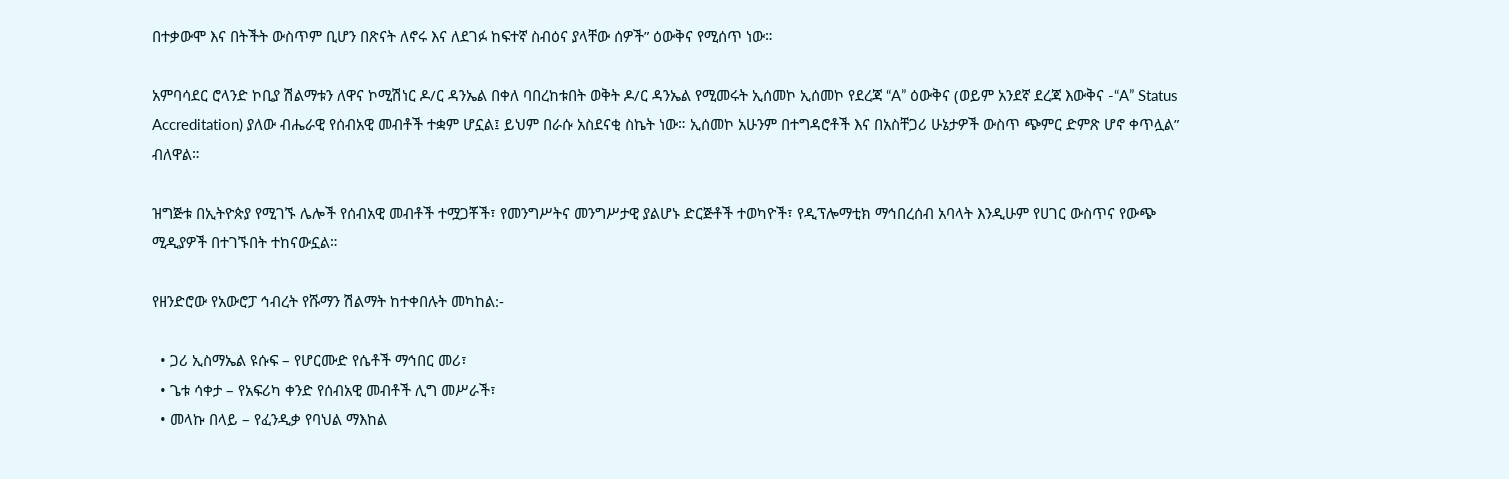በተቃውሞ እና በትችት ውስጥም ቢሆን በጽናት ለኖሩ እና ለደገፉ ከፍተኛ ስብዕና ያላቸው ሰዎች” ዕውቅና የሚሰጥ ነው።

አምባሳደር ሮላንድ ኮቢያ ሽልማቱን ለዋና ኮሚሽነር ዶ/ር ዳንኤል በቀለ ባበረከቱበት ወቅት ዶ/ር ዳንኤል የሚመሩት ኢሰመኮ ኢሰመኮ የደረጃ “A” ዕውቅና (ወይም አንደኛ ደረጃ እውቅና -“A” Status Accreditation) ያለው ብሔራዊ የሰብአዊ መብቶች ተቋም ሆኗል፤ ይህም በራሱ አስደናቂ ስኬት ነው። ኢሰመኮ አሁንም በተግዳሮቶች እና በአስቸጋሪ ሁኔታዎች ውስጥ ጭምር ድምጽ ሆኖ ቀጥሏል” ብለዋል።

ዝግጅቱ በኢትዮጵያ የሚገኙ ሌሎች የሰብአዊ መብቶች ተሟጋቾች፣ የመንግሥትና መንግሥታዊ ያልሆኑ ድርጅቶች ተወካዮች፣ የዲፕሎማቲክ ማኅበረሰብ አባላት እንዲሁም የሀገር ውስጥና የውጭ ሚዲያዎች በተገኙበት ተከናውኗል።

የዘንድሮው የአውሮፓ ኅብረት የሹማን ሽልማት ከተቀበሉት መካከል:-

  • ጋሪ ኢስማኤል ዩሱፍ – የሆርሙድ የሴቶች ማኅበር መሪ፣
  • ጌቱ ሳቀታ – የአፍሪካ ቀንድ የሰብአዊ መብቶች ሊግ መሥራች፣
  • መላኩ በላይ – የፈንዲቃ የባህል ማእከል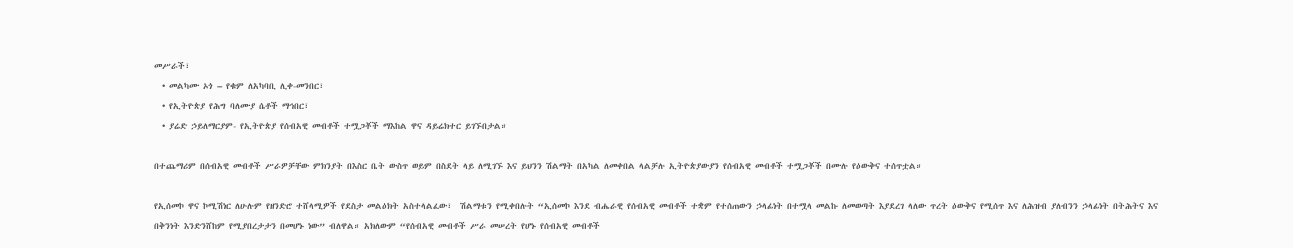መሥራች፣
  • መልካሙ ኦጎ – የቁም ለአካባቢ ሊቀ-መንበር፣
  • የኢትዮጵያ የሕግ ባለሙያ ሴቶች ማኅበር፣
  • ያሬድ ኃይለማርያም- የኢትዮጵያ የሰብአዊ መብቶች ተሟጋቾች ማእከል ዋና ዳይሬክተር ይገኙበታል።

በተጨማሪም በሰብአዊ መብቶች ሥራዎቻቸው ምክንያት በእስር ቤት ውስጥ ወይም በስደት ላይ ለሚገኙ እና ይህንን ሽልማት በአካል ለመቀበል ላልቻሉ ኢትዮጵያውያን የሰብአዊ መብቶች ተሟጋቾች በሙሉ የዕውቅና ተሰጥቷል።

የኢሰመኮ ዋና ኮሚሽነር ለሁሉም የዘንድሮ ተሸላሚዎች የደስታ መልዕክት አስተላልፈው፣  ሽልማቱን የሚቀበሉት “ኢሰመኮ እንደ ብሔራዊ የሰብአዊ መብቶች ተቋም የተሰጠውን ኃላፊነት በተሟላ መልኩ ለመወጣት እያደረገ ላለው ጥረት ዕውቅና የሚሰጥ እና ለሕዝብ ያለብንን ኃላፊነት በትሕትና እና በቅንነት እንድንሸከም የሚያበረታታን በመሆኑ ነው” ብለዋል። አክለውም “የሰብአዊ መብቶች ሥራ መሠረት የሆኑ የሰብአዊ መብቶች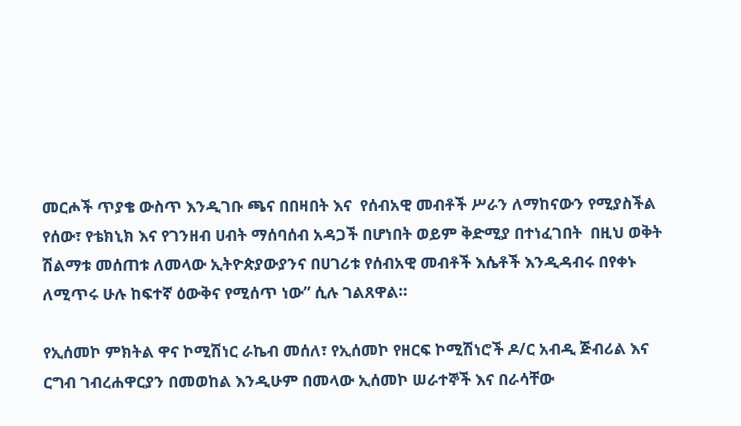መርሖች ጥያቄ ውስጥ እንዲገቡ ጫና በበዛበት እና  የሰብአዊ መብቶች ሥራን ለማከናውን የሚያስችል የሰው፣ የቴክኒክ እና የገንዘብ ሀብት ማሰባሰብ አዳጋች በሆነበት ወይም ቅድሚያ በተነፈገበት  በዚህ ወቅት ሽልማቱ መሰጠቱ ለመላው ኢትዮጵያውያንና በሀገሪቱ የሰብአዊ መብቶች እሴቶች እንዲዳብሩ በየቀኑ ለሚጥሩ ሁሉ ከፍተኛ ዕውቅና የሚሰጥ ነው” ሲሉ ገልጸዋል።

የኢሰመኮ ምክትል ዋና ኮሚሽነር ራኬብ መሰለ፣ የኢሰመኮ የዘርፍ ኮሚሽነሮች ዶ/ር አብዲ ጅብሪል እና ርግብ ገብረሐዋርያን በመወከል እንዲሁም በመላው ኢሰመኮ ሠራተኞች እና በራሳቸው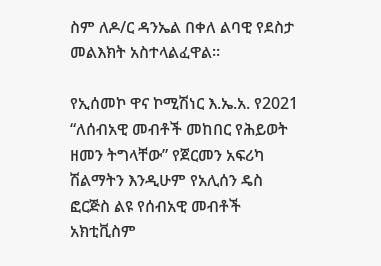ስም ለዶ/ር ዳንኤል በቀለ ልባዊ የደስታ መልእክት አስተላልፈዋል።

የኢሰመኮ ዋና ኮሚሽነር እ.ኤ.አ. የ2021  “ለሰብአዊ መብቶች መከበር የሕይወት ዘመን ትግላቸው” የጀርመን አፍሪካ ሽልማትን እንዲሁም የአሊሰን ዴስ ፎርጅስ ልዩ የሰብአዊ መብቶች አክቲቪስም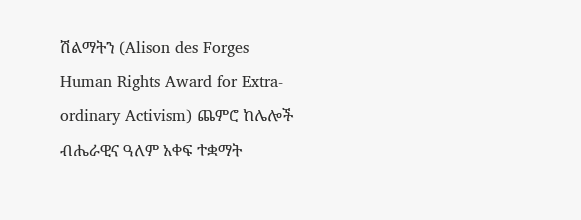ሽልማትን (Alison des Forges Human Rights Award for Extra-ordinary Activism) ጨምሮ ከሌሎች ብሔራዊና ዓለም አቀፍ ተቋማት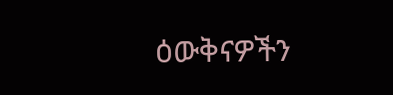ዕውቅናዎችን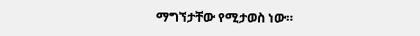ማግኘታቸው የሚታወስ ነው።